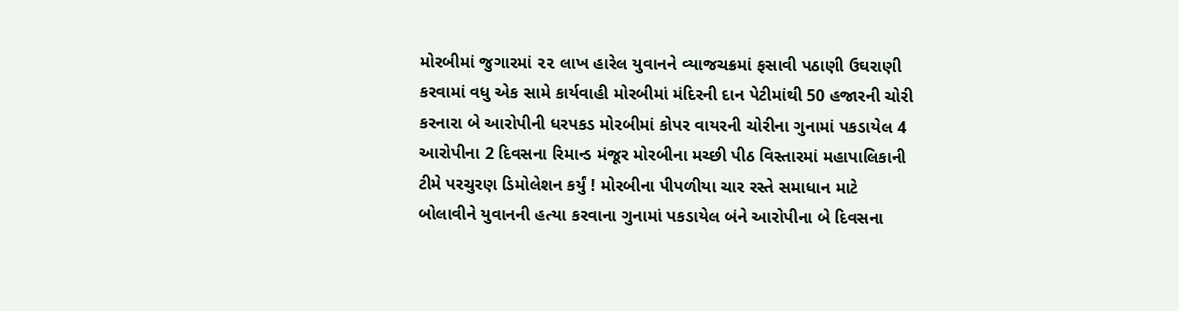મોરબીમાં જુગારમાં ૨૨ લાખ હારેલ યુવાનને વ્યાજચક્રમાં ફસાવી પઠાણી ઉઘરાણી કરવામાં વધુ એક સામે કાર્યવાહી મોરબીમાં મંદિરની દાન પેટીમાંથી 50 હજારની ચોરી કરનારા બે આરોપીની ધરપકડ મોરબીમાં કોપર વાયરની ચોરીના ગુનામાં પકડાયેલ 4 આરોપીના 2 દિવસના રિમાન્ડ મંજૂર મોરબીના મચ્છી પીઠ વિસ્તારમાં મહાપાલિકાની ટીમે પરચુરણ ડિમોલેશન કર્યું ! મોરબીના પીપળીયા ચાર રસ્તે સમાધાન માટે બોલાવીને યુવાનની હત્યા કરવાના ગુનામાં પકડાયેલ બંને આરોપીના બે દિવસના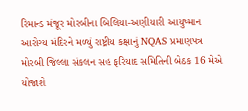રિમાન્ડ મંજૂર મોરબીના બિલિયા-અણીયારી આયુષ્માન આરોગ્ય મંદિરને મળ્યું રાષ્ટ્રીય કક્ષાનું NQAS પ્રમાણપત્ર મોરબી જિલ્લા સંકલન સહ ફરિયાદ સમિતિની બેઠક 16 મેએ યોજાશે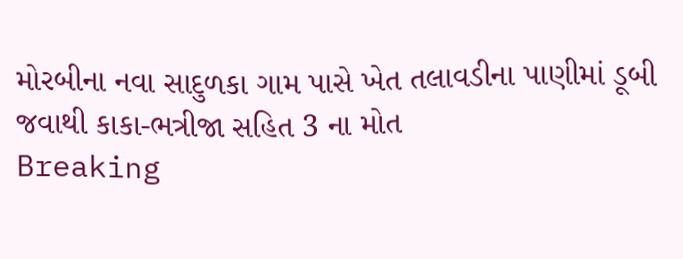મોરબીના નવા સાદુળકા ગામ પાસે ખેત તલાવડીના પાણીમાં ડૂબી જવાથી કાકા-ભત્રીજા સહિત 3 ના મોત
Breaking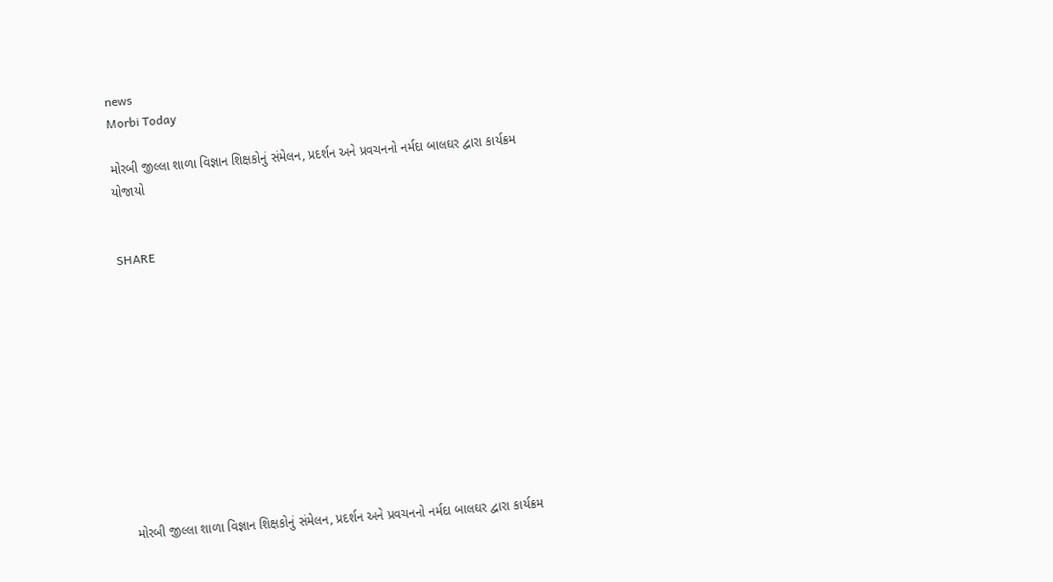news
Morbi Today

મોરબી જીલ્લા શાળા વિજ્ઞાન શિક્ષકોનું સંમેલન, પ્રદર્શન અને પ્રવચનનો નર્મદા બાલઘર દ્વારા કાર્યક્રમ યોજાયો


SHARE











મોરબી જીલ્લા શાળા વિજ્ઞાન શિક્ષકોનું સંમેલન, પ્રદર્શન અને પ્રવચનનો નર્મદા બાલઘર દ્વારા કાર્યક્રમ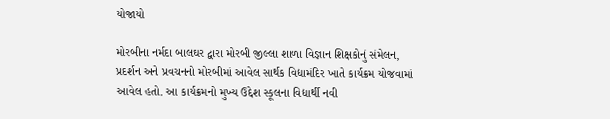યોજાયો

મોરબીના નર્મદા બાલઘર દ્વારા મોરબી જીલ્લા શાળા વિજ્ઞાન શિક્ષકોનું સંમેલન, પ્રદર્શન અને પ્રવચનનો મોરબીમાં આવેલ સાર્થક વિદ્યામંદિર ખાતે કાર્યક્રમ યોજવામાં આવેલ હતો. આ કાર્યક્રમનો મુખ્ય ઉદ્દેશ સ્કૂલના વિદ્યાર્થી નવી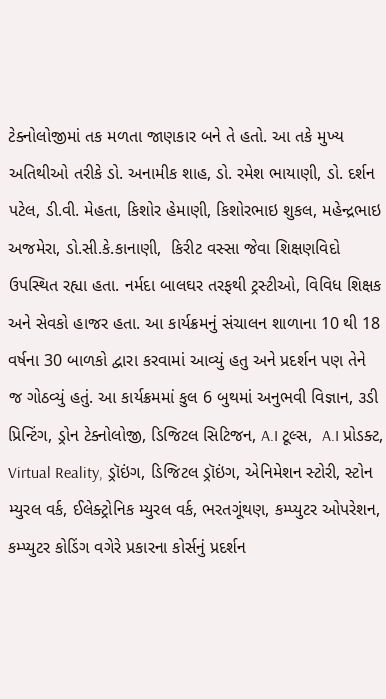ટેક્નોલોજીમાં તક મળતા જાણકાર બને તે હતો. આ તકે મુખ્ય અતિથીઓ તરીકે ડો. અનામીક શાહ, ડો. રમેશ ભાયાણી, ડો. દર્શન પટેલ, ડી.વી. મેહતા, કિશોર હેમાણી, કિશોરભાઇ શુકલ, મહેન્દ્રભાઇ અજમેરા, ડો.સી.કે.કાનાણી,  કિરીટ વસ્સા જેવા શિક્ષણવિદો ઉપસ્થિત રહ્યા હતા. નર્મદા બાલઘર તરફથી ટ્રસ્ટીઓ, વિવિધ શિક્ષક અને સેવકો હાજર હતા. આ કાર્યક્રમનું સંચાલન શાળાના 10 થી 18 વર્ષના 30 બાળકો દ્વારા કરવામાં આવ્યું હતુ અને પ્રદર્શન પણ તેને જ ગોઠવ્યું હતું. આ કાર્યક્રમમાં કુલ 6 બુથમાં અનુભવી વિજ્ઞાન, ૩ડી પ્રિન્ટિંગ, ડ્રોન ટેક્નોલોજી, ડિજિટલ સિટિજન, A.I ટૂલ્સ,  A.I પ્રોડક્ટ, Virtual Reality, ડ્રૉઇંગ, ડિજિટલ ડ્રૉઇંગ, એનિમેશન સ્ટોરી, સ્ટોન મ્યુરલ વર્ક, ઈલેક્ટ્રોનિક મ્યુરલ વર્ક, ભરતગૂંથણ, કમ્પ્યુટર ઓપરેશન,  કમ્પ્યુટર કોડિંગ વગેરે પ્રકારના કોર્સનું પ્રદર્શન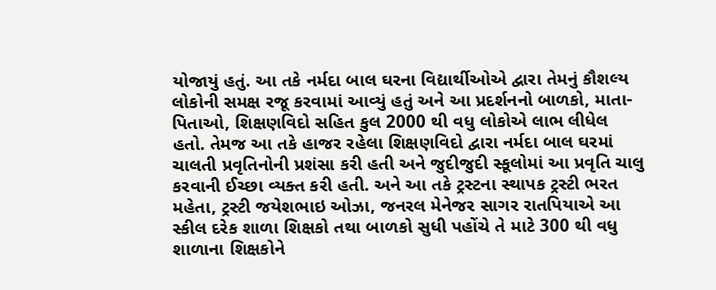યોજાયું હતું. આ તકે નર્મદા બાલ ઘરના વિદ્યાર્થીઓએ દ્વારા તેમનું કૌશલ્ય લોકોની સમક્ષ રજૂ કરવામાં આવ્યું હતું અને આ પ્રદર્શનનો બાળકો, માતા-પિતાઓ, શિક્ષણવિદો સહિત કુલ 2000 થી વધુ લોકોએ લાભ લીધેલ હતો. તેમજ આ તકે હાજર રહેલા શિક્ષણવિદો દ્વારા નર્મદા બાલ ઘરમાં ચાલતી પ્રવૃતિનોની પ્રશંસા કરી હતી અને જુદીજુદી સ્કૂલોમાં આ પ્રવૃતિ ચાલુ કરવાની ઈચ્છા વ્યક્ત કરી હતી. અને આ તકે ટ્રસ્ટના સ્થાપક ટ્રસ્ટી ભરત મહેતા, ટ્રસ્ટી જયેશભાઇ ઓઝા, જનરલ મેનેજર સાગર રાતપિયાએ આ સ્કીલ દરેક શાળા શિક્ષકો તથા બાળકો સુધી પહોંચે તે માટે 300 થી વધુ શાળાના શિક્ષકોને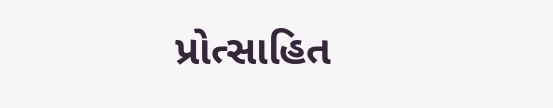પ્રોત્સાહિત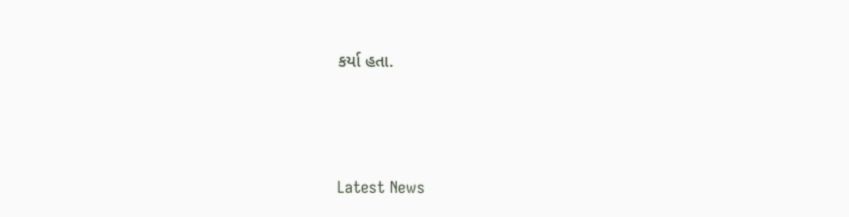કર્યા હતા.






Latest News